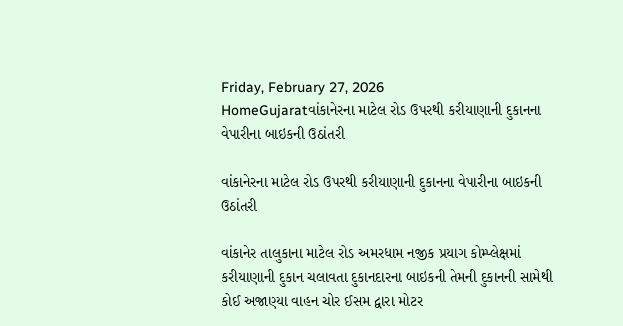Friday, February 27, 2026
HomeGujaratવાંકાનેરના માટેલ રોડ ઉપરથી કરીયાણાની દુકાનના વેપારીના બાઇકની ઉઠાંતરી

વાંકાનેરના માટેલ રોડ ઉપરથી કરીયાણાની દુકાનના વેપારીના બાઇકની ઉઠાંતરી

વાંકાનેર તાલુકાના માટેલ રોડ અમરધામ નજીક પ્રયાગ કોમ્પ્લેક્ષમાં કરીયાણાની દુકાન ચલાવતા દુકાનદારના બાઇકની તેમની દુકાનની સામેથી કોઈ અજાણ્યા વાહન ચોર ઈસમ દ્વારા મોટર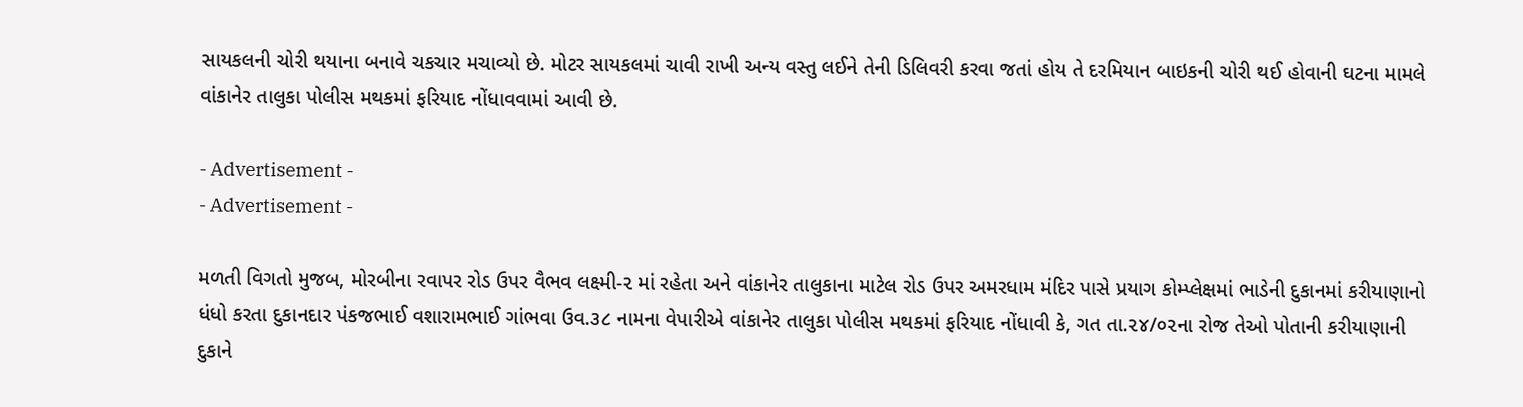સાયકલની ચોરી થયાના બનાવે ચકચાર મચાવ્યો છે. મોટર સાયકલમાં ચાવી રાખી અન્ય વસ્તુ લઈને તેની ડિલિવરી કરવા જતાં હોય તે દરમિયાન બાઇકની ચોરી થઈ હોવાની ઘટના મામલે વાંકાનેર તાલુકા પોલીસ મથકમાં ફરિયાદ નોંધાવવામાં આવી છે.

- Advertisement -
- Advertisement -

મળતી વિગતો મુજબ, મોરબીના રવાપર રોડ ઉપર વૈભવ લક્ષ્મી-૨ માં રહેતા અને વાંકાનેર તાલુકાના માટેલ રોડ ઉપર અમરધામ મંદિર પાસે પ્રયાગ કોમ્પ્લેક્ષમાં ભાડેની દુકાનમાં કરીયાણાનો ધંધો કરતા દુકાનદાર પંકજભાઈ વશારામભાઈ ગાંભવા ઉવ.૩૮ નામના વેપારીએ વાંકાનેર તાલુકા પોલીસ મથકમાં ફરિયાદ નોંધાવી કે, ગત તા.૨૪/૦૨ના રોજ તેઓ પોતાની કરીયાણાની દુકાને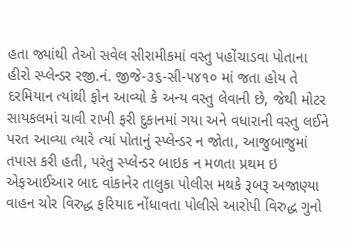હતા જ્યાંથી તેઓ સવેલ સીરામીકમાં વસ્તુ પહોંચાડવા પોતાના હીરો સ્પ્લેન્ડર રજી.નં. જીજે-૩૬-સી-૫૪૧૦ માં જતા હોય તે દરમિયાન ત્યાંથી ફોન આવ્યો કે અન્ય વસ્તુ લેવાની છે, જેથી મોટર સાયકલમાં ચાવી રાખી ફરી દુકાનમાં ગયા અને વધારાની વસ્તુ લઈને પરત આવ્યા ત્યારે ત્યાં પોતાનું સ્પ્લેન્ડર ન જોતા, આજુબાજુમાં તપાસ કરી હતી, પરંતુ સ્પ્લેન્ડર બાઇક ન મળતા પ્રથમ ઇ એફઆઈઆર બાદ વાંકાનેર તાલુકા પોલીસ મથકે રૂબરૂ અજાણ્યા વાહન ચોર વિરુદ્ધ ફરિયાદ નોંધાવતા પોલીસે આરોપી વિરુદ્ધ ગુનો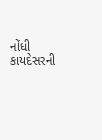નોંધી કાયદેસરની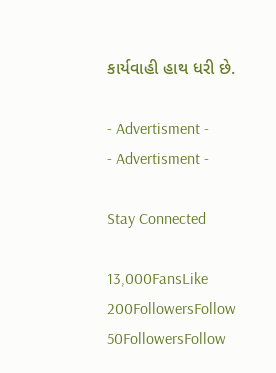કાર્યવાહી હાથ ધરી છે.

- Advertisment -
- Advertisment -

Stay Connected

13,000FansLike
200FollowersFollow
50FollowersFollow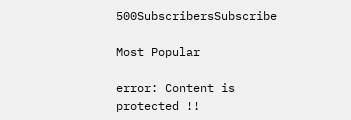500SubscribersSubscribe

Most Popular

error: Content is protected !!